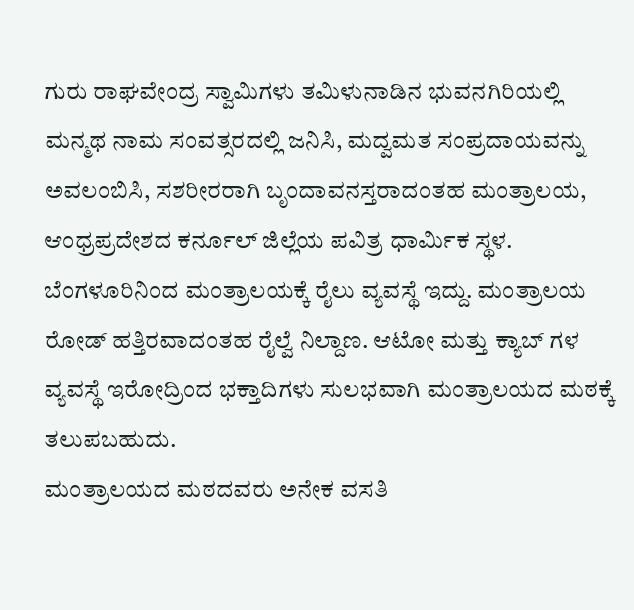ಗುರು ರಾಘವೇಂದ್ರ ಸ್ವಾಮಿಗಳು ತಮಿಳುನಾಡಿನ ಭುವನಗಿರಿಯಲ್ಲಿ ಮನ್ಮಥ ನಾಮ ಸಂವತ್ಸರದಲ್ಲಿ ಜನಿಸಿ, ಮದ್ವಮತ ಸಂಪ್ರದಾಯವನ್ನು ಅವಲಂಬಿಸಿ, ಸಶರೀರರಾಗಿ ಬೃಂದಾವನಸ್ತರಾದಂತಹ ಮಂತ್ರಾಲಯ, ಆಂಧ್ರಪ್ರದೇಶದ ಕರ್ನೂಲ್ ಜಿಲ್ಲೆಯ ಪವಿತ್ರ ಧಾರ್ಮಿಕ ಸ್ಥಳ.
ಬೆಂಗಳೂರಿನಿಂದ ಮಂತ್ರಾಲಯಕ್ಕೆ ರೈಲು ವ್ಯವಸ್ಥೆ ಇದ್ದು. ಮಂತ್ರಾಲಯ ರೋಡ್ ಹತ್ತಿರವಾದಂತಹ ರೈಲ್ವೆ ನಿಲ್ದಾಣ. ಆಟೋ ಮತ್ತು ಕ್ಯಾಬ್ ಗಳ ವ್ಯವಸ್ಥೆ ಇರೋದ್ರಿಂದ ಭಕ್ತಾದಿಗಳು ಸುಲಭವಾಗಿ ಮಂತ್ರಾಲಯದ ಮಠಕ್ಕೆ ತಲುಪಬಹುದು.
ಮಂತ್ರಾಲಯದ ಮಠದವರು ಅನೇಕ ವಸತಿ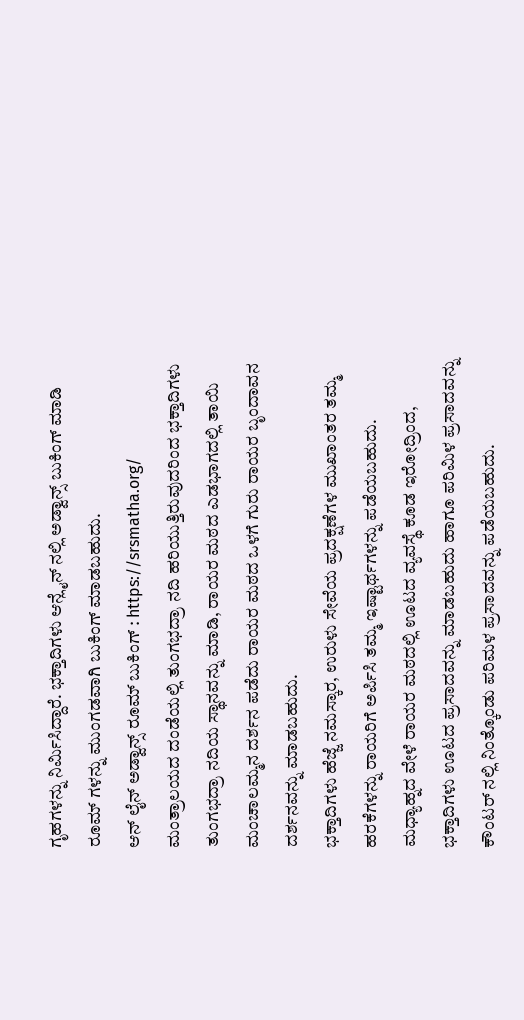ಗೃಹಗಳನ್ನು ನಿರ್ಮಿಸಿದ್ದಾರೆ. ಭಕ್ತಾದಿಗಳು ಆನ್ಲೈನ್ ನಲ್ಲಿ ಅಡ್ವಾನ್ಸ್ ಬುಕಿಂಗ್ ಮಾಡಿ ರೂಮ್ ಗಳನ್ನು ಮುಂಗಡವಾಗಿ ಬುಕಿಂಗ್ ಮಾಡಬಹುದು.
ಆನ್ ಲೈನ್ ಅಡ್ವಾನ್ಸ್ ರೂಮ್ ಬುಕಿಂಗ್ : https://srsmatha.org/
ಮಂತ್ರಾಲಯದ ದಂಡೆಯಲ್ಲಿ ತುಂಗಭದ್ರಾ ನದಿ ಹರಿಯುತ್ತಿರುವುದರಿಂದ ಭಕ್ತಾದಿಗಳು ತುಂಗಭದ್ರಾ ನದಿಯ ಸ್ಥಾನವನ್ನು ಮಾಡಿ, ರಾಯರ ಮಠದ ಎಡಭಾಗದಲ್ಲಿ ತಾಯಿ ಮಂಚಾಲಮ್ಮನ ದರ್ಶನ ಪಡೆದು ರಾಯರ ಮಠದ ಒಳಗೆ ಗುರು ರಾಯರ ಬೃಂದಾವನ ದರ್ಶನವನ್ನು ಮಾಡಬಹುದು.
ಭಕ್ತಾದಿಗಳು ಹೆಜ್ಜೆ ನಮಸ್ಕಾರ, ಉರುಳು ಸೇವೆಯ ಪ್ರದಕ್ಷಣೆಗಳ ಮುಖಾಂತರ ತಮ್ಮ ಹರಕೆಗಳನ್ನು ರಾಯರಿಗೆ ಅರ್ಪಿಸಿ ತಮ್ಮ ಇಷ್ಟಾರ್ಥಗಳನ್ನು ಪಡೆಯಬಹುದು.
ಮಧ್ಯಾಹ್ನದ ವೇಳೆ ರಾಯರ ಮಠದಲ್ಲಿ ಊಟದ ವ್ಯವಸ್ಥೆ ಕೂಡ ಇರೋದ್ರಿಂದ, ಭಕ್ತಾದಿಗಳು ಊಟದ ಪ್ರಸಾದವನ್ನು ಮಾಡಬಹುದು ಹಾಗೂ ಪರಿಮಿಳ ಪ್ರಸಾದವನ್ನು ಕೌಂಟರ್ ನಲ್ಲಿ ನಿಂತ್ಕೊಂಡು ಪರಿಮಳ ಪ್ರಸಾದವನ್ನು ಪಡೆಯಬಹುದು.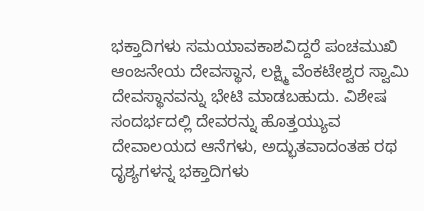ಭಕ್ತಾದಿಗಳು ಸಮಯಾವಕಾಶವಿದ್ದರೆ ಪಂಚಮುಖಿ ಆಂಜನೇಯ ದೇವಸ್ಥಾನ, ಲಕ್ಷ್ಮಿ ವೆಂಕಟೇಶ್ವರ ಸ್ವಾಮಿ ದೇವಸ್ಥಾನವನ್ನು ಭೇಟಿ ಮಾಡಬಹುದು. ವಿಶೇಷ ಸಂದರ್ಭದಲ್ಲಿ ದೇವರನ್ನು ಹೊತ್ತಯ್ಯುವ ದೇವಾಲಯದ ಆನೆಗಳು, ಅದ್ಭುತವಾದಂತಹ ರಥ ದೃಶ್ಯಗಳನ್ನ ಭಕ್ತಾದಿಗಳು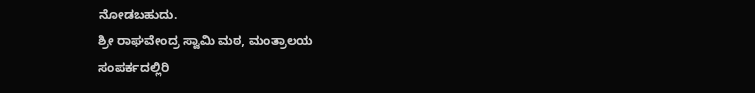ನೋಡಬಹುದು.
ಶ್ರೀ ರಾಘವೇಂದ್ರ ಸ್ವಾಮಿ ಮಠ, ಮಂತ್ರಾಲಯ
ಸಂಪರ್ಕದಲ್ಲಿರಿ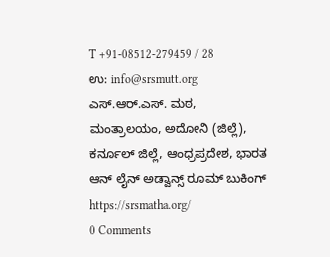T +91-08512-279459 / 28
ಉ: info@srsmutt.org
ಎಸ್.ಆರ್.ಎಸ್. ಮಠ,
ಮಂತ್ರಾಲಯಂ, ಅದೋನಿ (ಜಿಲ್ಲೆ),
ಕರ್ನೂಲ್ ಜಿಲ್ಲೆ, ಆಂಧ್ರಪ್ರದೇಶ, ಭಾರತ
ಆನ್ ಲೈನ್ ಅಡ್ವಾನ್ಸ್ ರೂಮ್ ಬುಕಿಂಗ್
https://srsmatha.org/
0 Comments